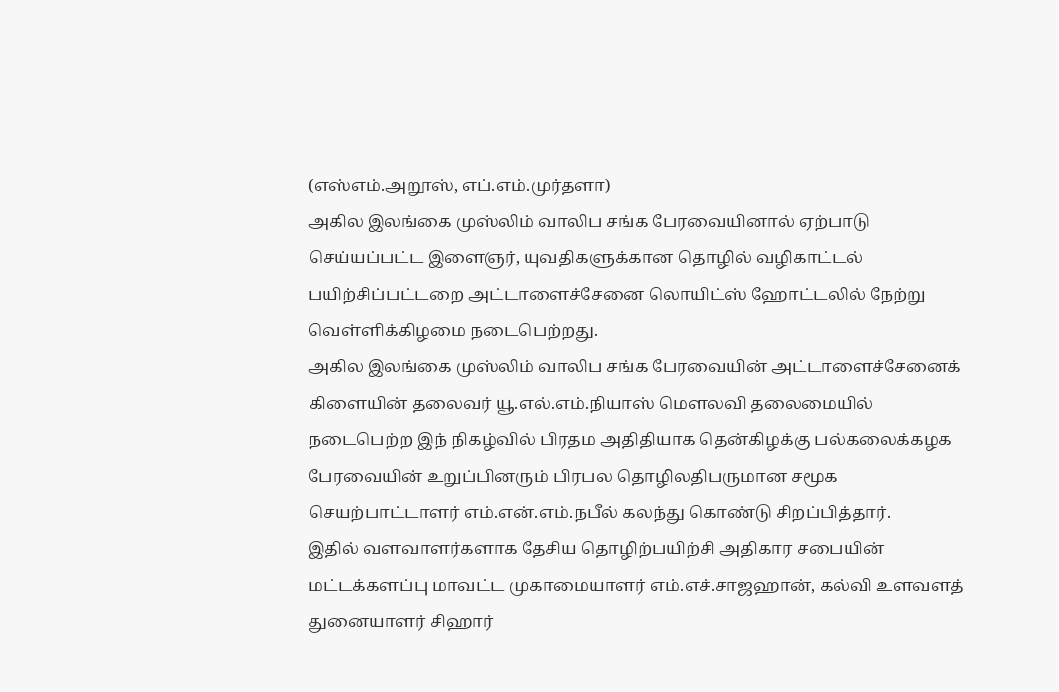(எஸ்எம்.அறூஸ், எப்.எம்.முர்தளா)
அகில இலங்கை முஸ்லிம் வாலிப சங்க பேரவையினால் ஏற்பாடு செய்யப்பட்ட இளைஞர், யுவதிகளுக்கான தொழில் வழிகாட்டல் பயிற்சிப்பட்டறை அட்டாளைச்சேனை லொயிட்ஸ் ஹோட்டலில் நேற்று வெள்ளிக்கிழமை நடைபெற்றது.
அகில இலங்கை முஸ்லிம் வாலிப சங்க பேரவையின் அட்டாளைச்சேனைக் கிளையின் தலைவர் யூ.எல்.எம்.நியாஸ் மௌலவி தலைமையில் நடைபெற்ற இந் நிகழ்வில் பிரதம அதிதியாக தென்கிழக்கு பல்கலைக்கழக பேரவையின் உறுப்பினரும் பிரபல தொழிலதிபருமான சமூக செயற்பாட்டாளர் எம்.என்.எம்.நபீல் கலந்து கொண்டு சிறப்பித்தார்.
இதில் வளவாளர்களாக தேசிய தொழிற்பயிற்சி அதிகார சபையின் மட்டக்களப்பு மாவட்ட முகாமையாளர் எம்.எச்.சாஜஹான், கல்வி உளவளத் துனையாளர் சிஹார்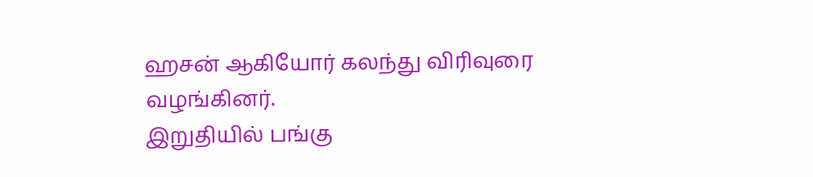ஹசன் ஆகியோர் கலந்து விரிவுரை வழங்கினர்.
இறுதியில் பங்கு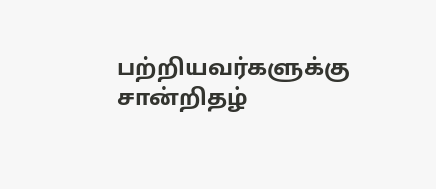பற்றியவர்களுக்கு சான்றிதழ்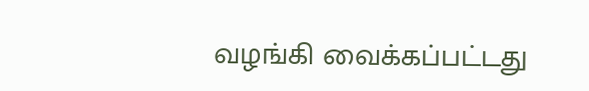வழங்கி வைக்கப்பட்டது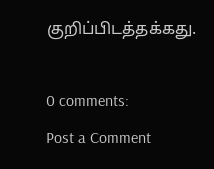குறிப்பிடத்தக்கது.

0 comments:
Post a Comment